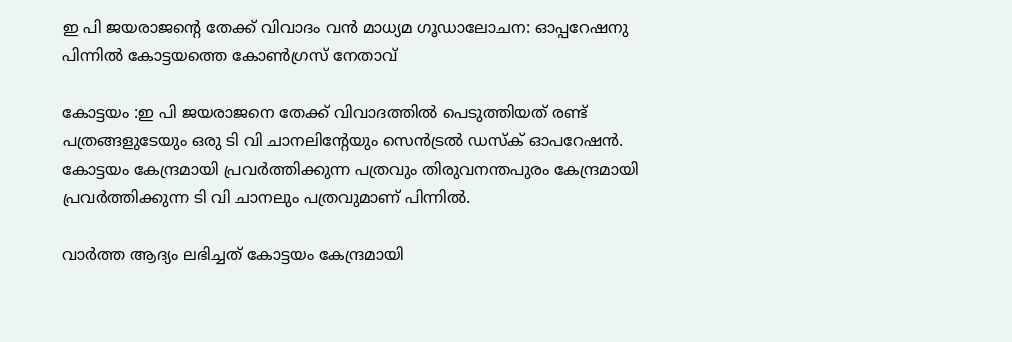ഇ പി ജയരാജന്റെ തേക്ക് വിവാദം വന്‍ മാധ്യമ ഗൂഡാലോചന: ഓപ്പറേഷനു പിന്നില്‍ കോട്ടയത്തെ കോണ്‍ഗ്രസ് നേതാവ്

കോട്ടയം :ഇ പി ജയരാജനെ തേക്ക് വിവാദത്തില്‍ പെടുത്തിയത് രണ്ട് പത്രങ്ങളുടേയും ഒരു ടി വി ചാനലിന്‍റേയും സെന്‍ട്രല്‍ ഡസ്ക് ഓപറേഷന്‍. കോട്ടയം കേന്ദ്രമായി പ്രവര്‍ത്തിക്കുന്ന പത്രവും തിരുവനന്തപുരം കേന്ദ്രമായി പ്രവര്‍ത്തിക്കുന്ന ടി വി ചാനലും പത്രവുമാണ് പിന്നില്‍.

വാര്‍ത്ത ആദ്യം ലഭിച്ചത് കോട്ടയം കേന്ദ്രമായി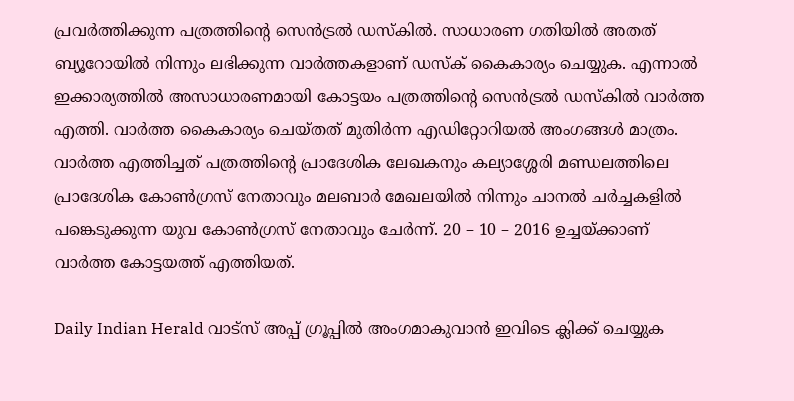പ്രവര്‍ത്തിക്കുന്ന പത്രത്തിന്‍റെ സെന്‍ട്രല്‍ ഡസ്കില്‍. സാധാരണ ഗതിയില്‍ അതത് ബ്യൂറോയില്‍ നിന്നും ലഭിക്കുന്ന വാര്‍ത്തകളാണ് ഡസ്ക് കൈകാര്യം ചെയ്യുക. എന്നാല്‍ ഇക്കാര്യത്തില്‍ അസാധാരണമായി കോട്ടയം പത്രത്തിന്‍റെ സെന്‍ട്രല്‍ ഡസ്കില്‍ വാര്‍ത്ത എത്തി. വാര്‍ത്ത കൈകാര്യം ചെയ്തത് മുതിര്‍ന്ന എഡിറ്റോറിയല്‍ അംഗങ്ങള്‍ മാത്രം. വാര്‍ത്ത എത്തിച്ചത് പത്രത്തിന്‍റെ പ്രാദേശിക ലേഖകനും കല്യാശ്ശേരി മണ്ഡലത്തിലെ പ്രാദേശിക കോണ്‍ഗ്രസ് നേതാവും മലബാര്‍ മേഖലയില്‍ നിന്നും ചാനല്‍ ചര്‍ച്ചകളില്‍ പങ്കെടുക്കുന്ന യുവ കോണ്‍ഗ്രസ് നേതാവും ചേര്‍ന്ന്. 20 – 10 – 2016 ഉച്ചയ്ക്കാണ് വാര്‍ത്ത കോട്ടയത്ത് എത്തിയത്.

Daily Indian Herald വാട്സ് അപ്പ് ഗ്രൂപ്പിൽ അംഗമാകുവാൻ ഇവിടെ ക്ലിക്ക് ചെയ്യുക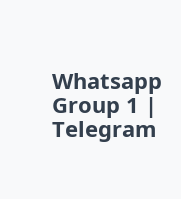Whatsapp Group 1 | Telegram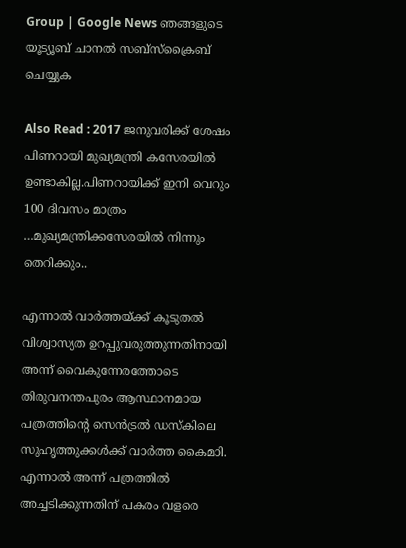Group | Google News ഞങ്ങളുടെ യൂട്യൂബ് ചാനൽ സബ്സ്ക്രൈബ് ചെയ്യുക

Also Read : 2017 ജനുവരിക്ക് ശേഷം പിണറായി മുഖ്യമന്ത്രി കസേരയില്‍ ഉണ്ടാകില്ല.പിണറായിക്ക് ഇനി വെറും 100 ദിവസം മാത്രം …മുഖ്യമന്ത്രിക്കസേരയില്‍ നിന്നും തെറിക്കും..

എന്നാല്‍ വാര്‍ത്തയ്ക്ക് കൂടുതല്‍ വിശ്വാസ്യത ഉറപ്പുവരുത്തുന്നതിനായി അന്ന് വൈകുന്നേരത്തോടെ തിരുവനന്തപുരം ആസ്ഥാനമായ പത്രത്തിന്‍റെ സെന്‍ട്രല്‍ ഡസ്കിലെ സുഹൃത്തുക്കള്‍ക്ക് വാര്‍ത്ത കൈമാി. എന്നാല്‍ അന്ന് പത്രത്തില്‍ അച്ചടിക്കുന്നതിന് പകരം വളരെ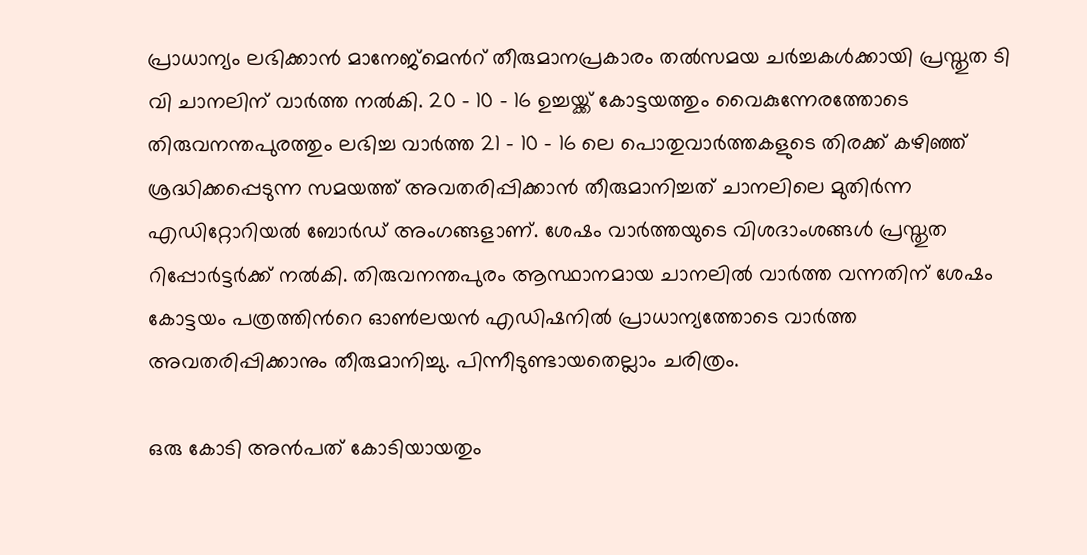പ്രാധാന്യം ലഭിക്കാന്‍ മാനേജ്മെന്‍റ് തീരുമാനപ്രകാരം തല്‍സമയ ചര്‍ച്ചകള്‍ക്കായി പ്രസ്തുത ടി വി ചാനലിന് വാര്‍ത്ത നല്‍കി. 20 – 10 – 16 ഉച്ചയ്ക്ക് കോട്ടയത്തും വൈകുന്നേരത്തോടെ തിരുവനന്തപുരത്തും ലഭിച്ച വാര്‍ത്ത 21 – 10 – 16 ലെ പൊതുവാര്‍ത്തകളുടെ തിരക്ക് കഴിഞ്ഞ് ശ്രദ്ധിക്കപ്പെടുന്ന സമയത്ത് അവതരിപ്പിക്കാന്‍ തീരുമാനിച്ചത് ചാനലിലെ മുതിര്‍ന്ന എഡിറ്റോറിയല്‍ ബോര്‍ഡ് അംഗങ്ങളാണ്. ശേഷം വാര്‍ത്തയുടെ വിശദാംശങ്ങള്‍ പ്രസ്തുത റിപ്പോര്‍ട്ടര്‍ക്ക് നല്‍കി. തിരുവനന്തപുരം ആസ്ഥാനമായ ചാനലില്‍ വാര്‍ത്ത വന്നതിന് ശേഷം കോട്ടയം പത്രത്തിന്‍റെ ഓണ്‍ലയന്‍ എഡിഷനില്‍ പ്രാധാന്യത്തോടെ വാര്‍ത്ത അവതരിപ്പിക്കാനും തീരുമാനിച്ചു. പിന്നീടുണ്ടായതെല്ലാം ചരിത്രം.

ഒരു കോടി അന്‍പത് കോടിയായതും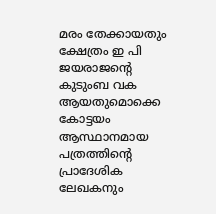മരം തേക്കായതും ക്ഷേത്രം ഇ പി ജയരാജന്‍റെ കുടുംബ വക ആയതുമൊക്കെ കോട്ടയം ആസ്ഥാനമായ പത്രത്തിന്‍റെ പ്രാദേശിക ലേഖകനും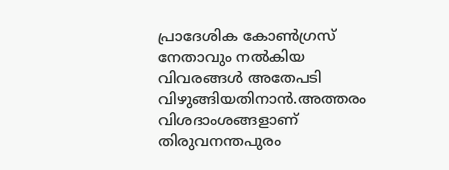പ്രാദേശിക കോണ്‍ഗ്രസ് നേതാവും നല്‍കിയ വിവരങ്ങള്‍ അതേപടി വിഴുങ്ങിയതിനാന്‍.അത്തരം വിശദാംശങ്ങളാണ് തിരുവനന്തപുരം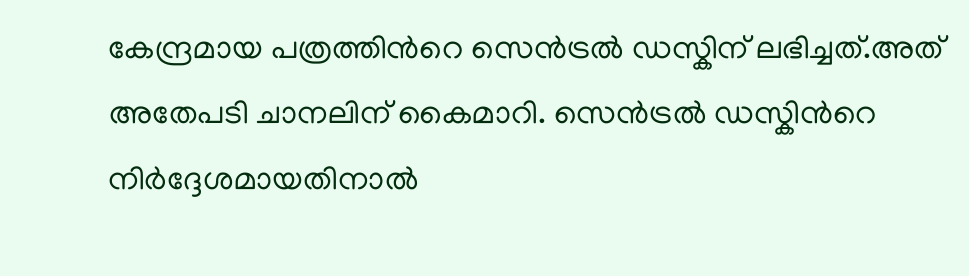കേന്ദ്രമായ പത്രത്തിന്‍റെ സെന്‍ട്രല്‍ ഡസ്കിന് ലഭിച്ചത്.അത് അതേപടി ചാനലിന് കൈമാറി. സെന്‍ട്രല്‍ ഡസ്കിന്‍റെ നിര്‍ദ്ദേശമായതിനാല്‍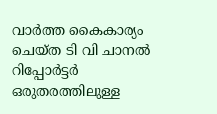വാര്‍ത്ത കൈകാര്യം ചെയ്ത ടി വി ചാനല്‍ റിപ്പോര്‍ട്ടര്‍ ഒരുതരത്തിലുള്ള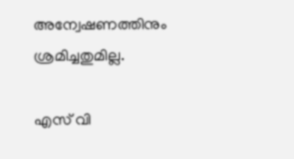അന്വേഷണത്തിനും ശ്രമിച്ചതുമില്ല.

എസ് വി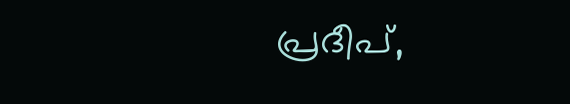പ്രദീപ്,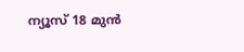ന്യൂസ് 18 മുൻ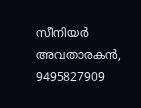സീനിയർ അവതാരകൻ, 9495827909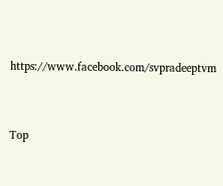https://www.facebook.com/svpradeeptvm



Top